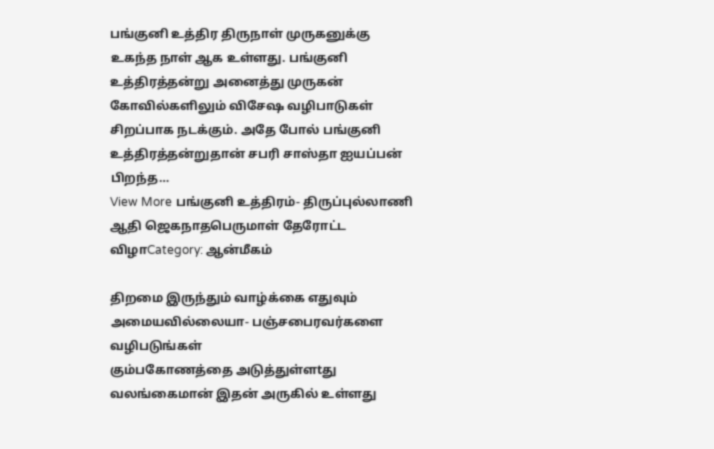பங்குனி உத்திர திருநாள் முருகனுக்கு உகந்த நாள் ஆக உள்ளது. பங்குனி உத்திரத்தன்று அனைத்து முருகன் கோவில்களிலும் விசேஷ வழிபாடுகள் சிறப்பாக நடக்கும். அதே போல் பங்குனி உத்திரத்தன்றுதான் சபரி சாஸ்தா ஐயப்பன் பிறந்த…
View More பங்குனி உத்திரம்- திருப்புல்லாணி ஆதி ஜெகநாதபெருமாள் தேரோட்ட விழாCategory: ஆன்மீகம்

திறமை இருந்தும் வாழ்க்கை எதுவும் அமையவில்லையா- பஞ்சபைரவர்களை வழிபடுங்கள்
கும்பகோணத்தை அடுத்துள்ளtது வலங்கைமான் இதன் அருகில் உள்ளது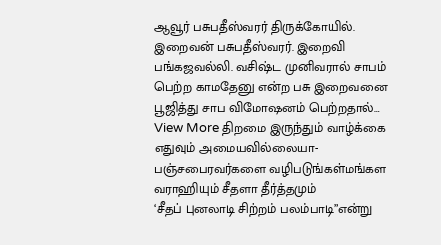ஆவூர் பசுபதீஸ்வரர் திருக்கோயில். இறைவன் பசுபதீஸ்வரர். இறைவி பங்கஜவல்லி. வசிஷ்ட முனிவரால் சாபம் பெற்ற காமதேனு என்ற பசு இறைவனை பூஜித்து சாப விமோஷனம் பெற்றதால்…
View More திறமை இருந்தும் வாழ்க்கை எதுவும் அமையவில்லையா- பஞ்சபைரவர்களை வழிபடுங்கள்மங்கள வராஹியும் சீதளா தீர்த்தமும்
‘சீதப் புனலாடி சிற்றம் பலம்பாடி”என்று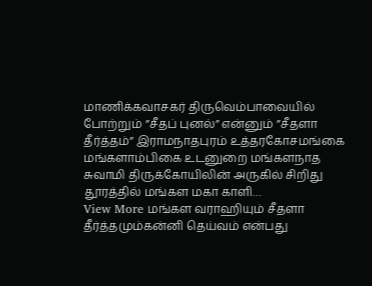மாணிக்கவாசகர் திருவெம்பாவையில் போற்றும் ”சீதப் புனல்” என்னும் ”சீதளா தீர்த்தம்” இராமநாதபுரம் உத்தரகோசமங்கை மங்களாம்பிகை உடனுறை மங்களநாத சுவாமி திருக்கோயிலின் அருகில் சிறிது தூரத்தில் மங்கள மகா காளி…
View More மங்கள வராஹியும் சீதளா தீர்த்தமும்கன்னி தெய்வம் என்பது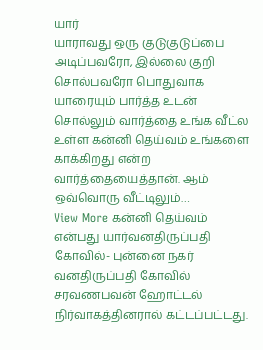யார்
யாராவது ஒரு குடுகுடுப்பை அடிப்பவரோ, இல்லை குறி சொல்பவரோ பொதுவாக யாரையும் பார்த்த உடன் சொல்லும் வார்த்தை உங்க வீட்ல உள்ள கன்னி தெய்வம் உங்களை காக்கிறது என்ற வார்த்தையைத்தான். ஆம் ஒவ்வொரு வீட்டிலும்…
View More கன்னி தெய்வம் என்பது யார்வனதிருப்பதி கோவில்- புன்னை நகர்
வனதிருப்பதி கோவில் சரவணபவன் ஹோட்டல் நிர்வாகத்தினரால் கட்டப்பட்டது.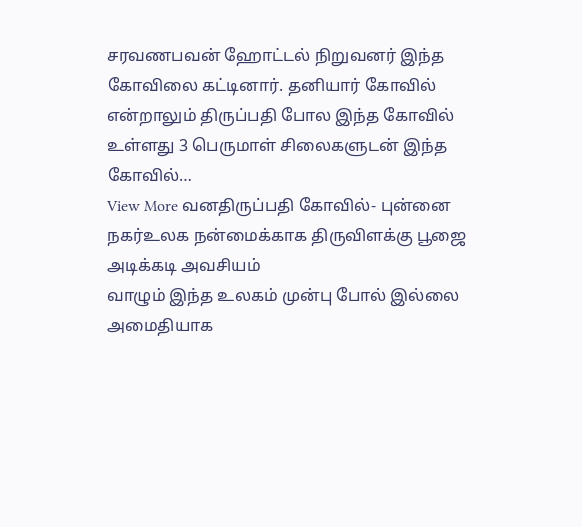சரவணபவன் ஹோட்டல் நிறுவனர் இந்த கோவிலை கட்டினார். தனியார் கோவில் என்றாலும் திருப்பதி போல இந்த கோவில் உள்ளது 3 பெருமாள் சிலைகளுடன் இந்த கோவில்…
View More வனதிருப்பதி கோவில்- புன்னை நகர்உலக நன்மைக்காக திருவிளக்கு பூஜை அடிக்கடி அவசியம்
வாழும் இந்த உலகம் முன்பு போல் இல்லை அமைதியாக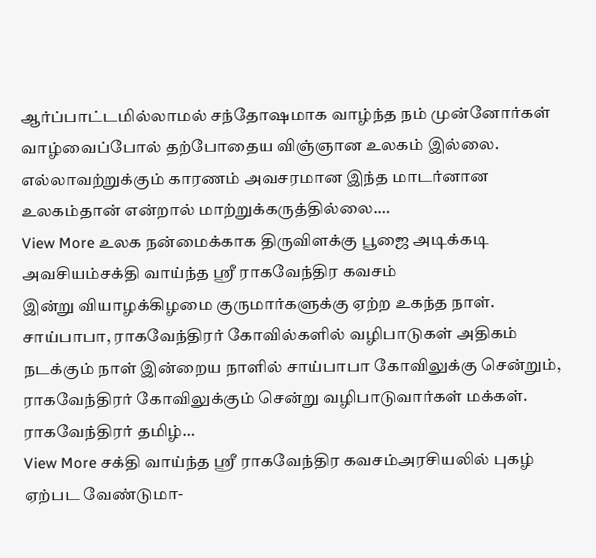ஆர்ப்பாட்டமில்லாமல் சந்தோஷமாக வாழ்ந்த நம் முன்னோர்கள் வாழ்வைப்போல் தற்போதைய விஞ்ஞான உலகம் இல்லை. எல்லாவற்றுக்கும் காரணம் அவசரமான இந்த மாடர்னான உலகம்தான் என்றால் மாற்றுக்கருத்தில்லை.…
View More உலக நன்மைக்காக திருவிளக்கு பூஜை அடிக்கடி அவசியம்சக்தி வாய்ந்த ஸ்ரீ ராகவேந்திர கவசம்
இன்று வியாழக்கிழமை குருமார்களுக்கு ஏற்ற உகந்த நாள். சாய்பாபா, ராகவேந்திரர் கோவில்களில் வழிபாடுகள் அதிகம் நடக்கும் நாள் இன்றைய நாளில் சாய்பாபா கோவிலுக்கு சென்றும், ராகவேந்திரர் கோவிலுக்கும் சென்று வழிபாடுவார்கள் மக்கள். ராகவேந்திரர் தமிழ்…
View More சக்தி வாய்ந்த ஸ்ரீ ராகவேந்திர கவசம்அரசியலில் புகழ் ஏற்பட வேண்டுமா-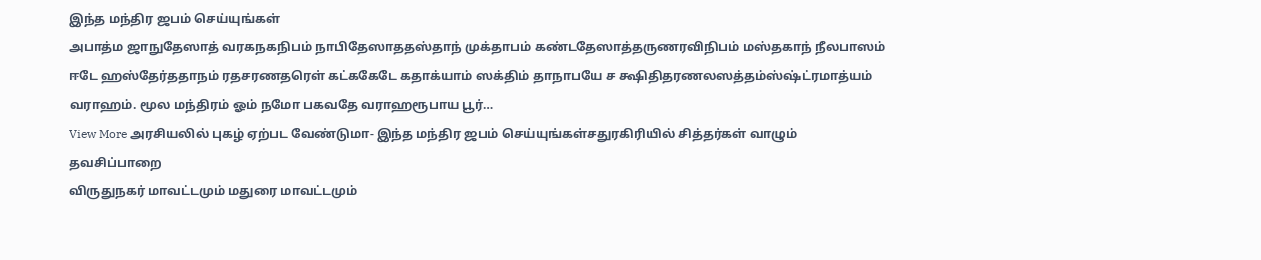இந்த மந்திர ஜபம் செய்யுங்கள்
அபாத்ம ஜாநுதேஸாத் வரகநகநிபம் நாபிதேஸாததஸ்தாந் முக்தாபம் கண்டதேஸாத்தருணரவிநிபம் மஸ்தகாந் நீலபாஸம் ஈடே ஹஸ்தேர்ததாநம் ரதசரணதரெள் கட்ககேடே கதாக்யாம் ஸக்திம் தாநாபயே ச க்ஷிதிதரணலஸத்தம்ஸ்ஷ்ட்ரமாத்யம் வராஹம். மூல மந்திரம் ஓம் நமோ பகவதே வராஹரூபாய பூர்…
View More அரசியலில் புகழ் ஏற்பட வேண்டுமா- இந்த மந்திர ஜபம் செய்யுங்கள்சதுரகிரியில் சித்தர்கள் வாழும் தவசிப்பாறை
விருதுநகர் மாவட்டமும் மதுரை மாவட்டமும்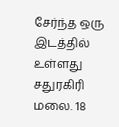சேர்ந்த ஒரு இடத்தில் உள்ளது சதுரகிரி மலை. 18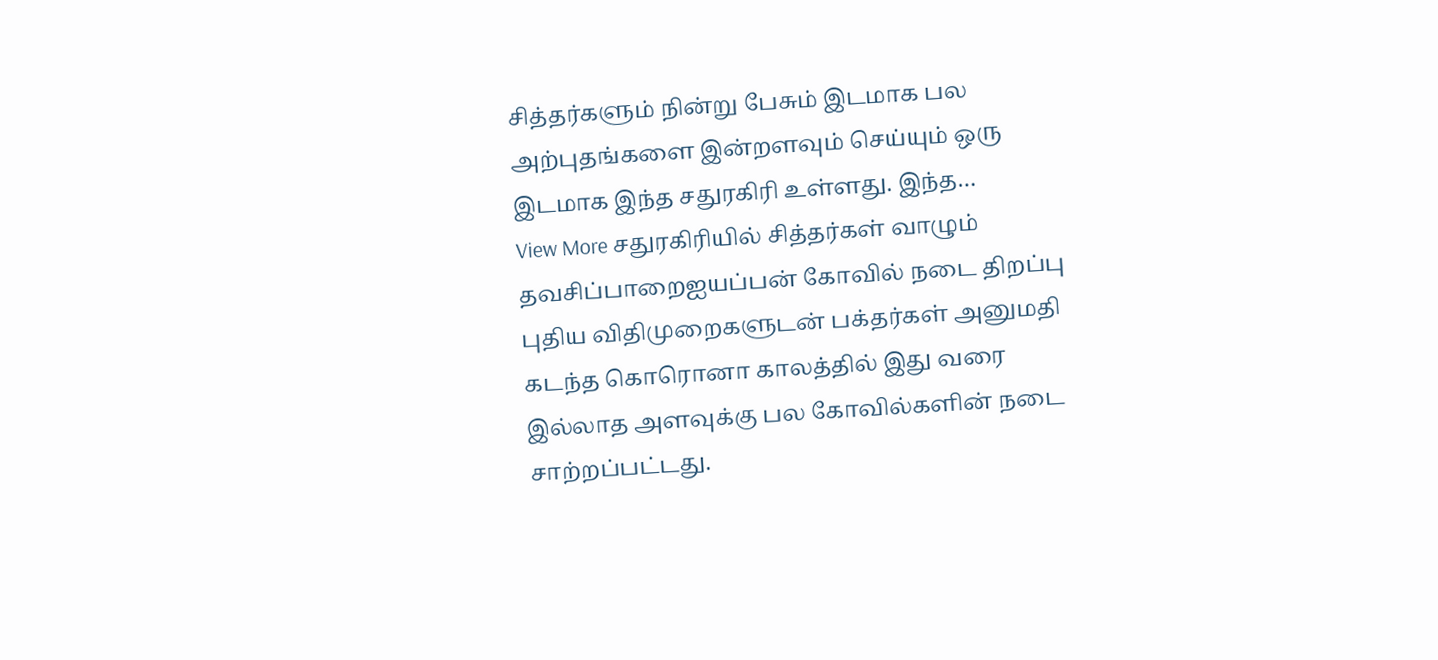சித்தர்களும் நின்று பேசும் இடமாக பல அற்புதங்களை இன்றளவும் செய்யும் ஒரு இடமாக இந்த சதுரகிரி உள்ளது. இந்த…
View More சதுரகிரியில் சித்தர்கள் வாழும் தவசிப்பாறைஐயப்பன் கோவில் நடை திறப்பு புதிய விதிமுறைகளுடன் பக்தர்கள் அனுமதி
கடந்த கொரொனா காலத்தில் இது வரை இல்லாத அளவுக்கு பல கோவில்களின் நடை சாற்றப்பட்டது.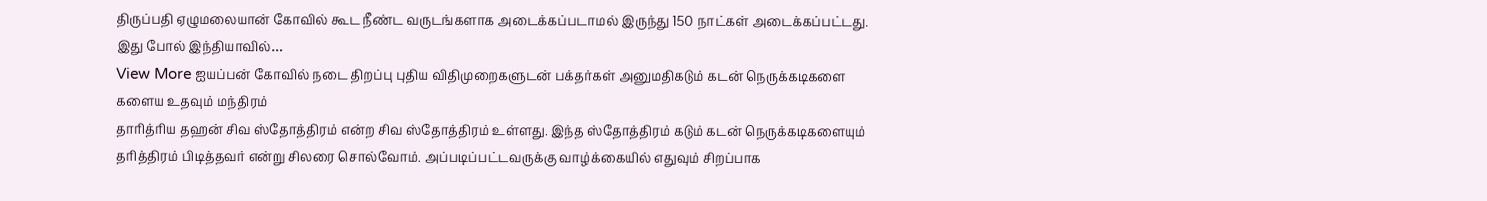திருப்பதி ஏழுமலையான் கோவில் கூட நீண்ட வருடங்களாக அடைக்கப்படாமல் இருந்து 150 நாட்கள் அடைக்கப்பட்டது. இது போல் இந்தியாவில்…
View More ஐயப்பன் கோவில் நடை திறப்பு புதிய விதிமுறைகளுடன் பக்தர்கள் அனுமதிகடும் கடன் நெருக்கடிகளை களைய உதவும் மந்திரம்
தாரித்ரிய தஹன் சிவ ஸ்தோத்திரம் என்ற சிவ ஸ்தோத்திரம் உள்ளது. இந்த ஸ்தோத்திரம் கடும் கடன் நெருக்கடிகளையும் தரித்திரம் பிடித்தவர் என்று சிலரை சொல்வோம். அப்படிப்பட்டவருக்கு வாழ்க்கையில் எதுவும் சிறப்பாக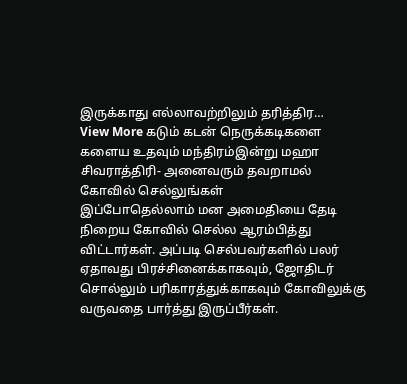இருக்காது எல்லாவற்றிலும் தரித்திர…
View More கடும் கடன் நெருக்கடிகளை களைய உதவும் மந்திரம்இன்று மஹா சிவராத்திரி- அனைவரும் தவறாமல் கோவில் செல்லுங்கள்
இப்போதெல்லாம் மன அமைதியை தேடி நிறைய கோவில் செல்ல ஆரம்பித்து விட்டார்கள். அப்படி செல்பவர்களில் பலர் ஏதாவது பிரச்சினைக்காகவும், ஜோதிடர் சொல்லும் பரிகாரத்துக்காகவும் கோவிலுக்கு வருவதை பார்த்து இருப்பீர்கள்.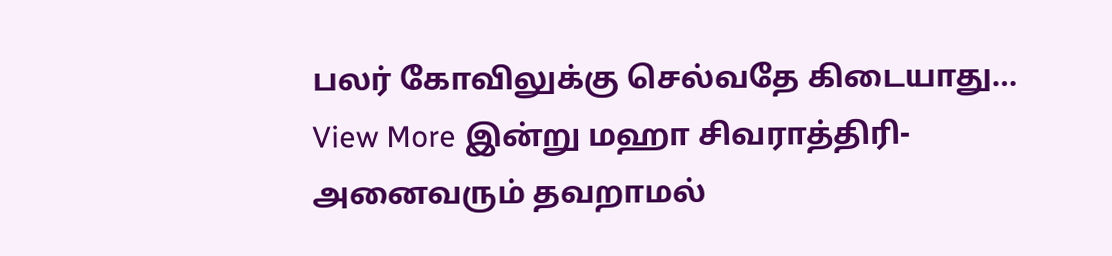பலர் கோவிலுக்கு செல்வதே கிடையாது…
View More இன்று மஹா சிவராத்திரி- அனைவரும் தவறாமல்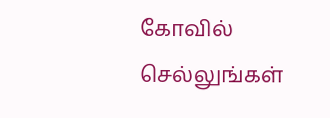கோவில் செல்லுங்கள்